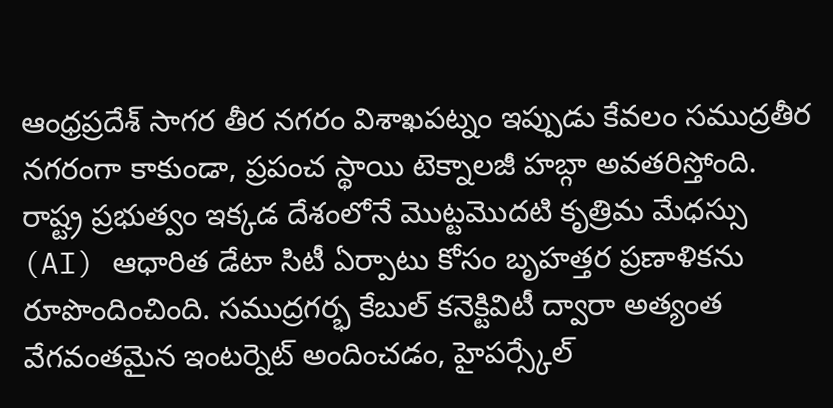ఆంధ్రప్రదేశ్ సాగర తీర నగరం విశాఖపట్నం ఇప్పుడు కేవలం సముద్రతీర నగరంగా కాకుండా, ప్రపంచ స్థాయి టెక్నాలజీ హబ్గా అవతరిస్తోంది. రాష్ట్ర ప్రభుత్వం ఇక్కడ దేశంలోనే మొట్టమొదటి కృత్రిమ మేధస్సు (AI) ఆధారిత డేటా సిటీ ఏర్పాటు కోసం బృహత్తర ప్రణాళికను రూపొందించింది. సముద్రగర్భ కేబుల్ కనెక్టివిటీ ద్వారా అత్యంత వేగవంతమైన ఇంటర్నెట్ అందించడం, హైపర్స్కేల్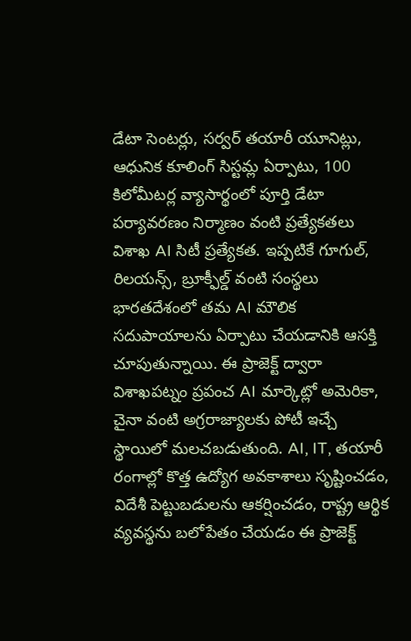డేటా సెంటర్లు, సర్వర్ తయారీ యూనిట్లు, ఆధునిక కూలింగ్ సిస్టమ్ల ఏర్పాటు, 100 కిలోమీటర్ల వ్యాసార్థంలో పూర్తి డేటా పర్యావరణం నిర్మాణం వంటి ప్రత్యేకతలు విశాఖ AI సిటీ ప్రత్యేకత. ఇప్పటికే గూగుల్, రిలయన్స్, బ్రూక్ఫీల్డ్ వంటి సంస్థలు భారతదేశంలో తమ AI మౌలిక సదుపాయాలను ఏర్పాటు చేయడానికి ఆసక్తి చూపుతున్నాయి. ఈ ప్రాజెక్ట్ ద్వారా విశాఖపట్నం ప్రపంచ AI మార్కెట్లో అమెరికా, చైనా వంటి అగ్రరాజ్యాలకు పోటీ ఇచ్చే స్థాయిలో మలచబడుతుంది. AI, IT, తయారీ రంగాల్లో కొత్త ఉద్యోగ అవకాశాలు సృష్టించడం, విదేశీ పెట్టుబడులను ఆకర్షించడం, రాష్ట్ర ఆర్థిక వ్యవస్థను బలోపేతం చేయడం ఈ ప్రాజెక్ట్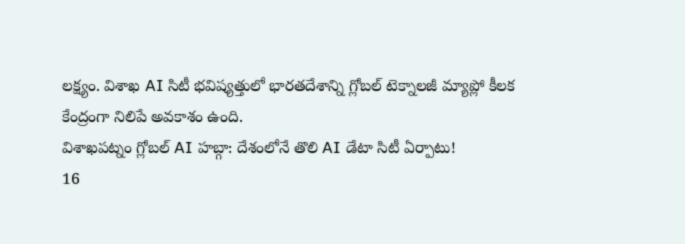లక్ష్యం. విశాఖ AI సిటీ భవిష్యత్తులో భారతదేశాన్ని గ్లోబల్ టెక్నాలజీ మ్యాప్లో కీలక కేంద్రంగా నిలిపే అవకాశం ఉంది.
విశాఖపట్నం గ్లోబల్ AI హబ్గా: దేశంలోనే తొలి AI డేటా సిటీ ఏర్పాటు!
16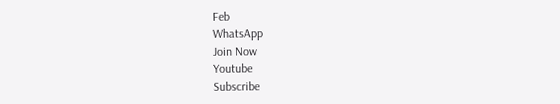Feb
WhatsApp
Join Now
Youtube
Subscribe